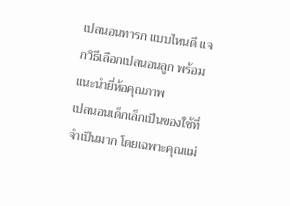เปลนอนทารก แบบไหนดี แจกวิธีเลือกเปลนอนลูก พร้อมแนะนำยี่ห้อคุณภาพ
เปลนอนเด็กเล็กเป็นของใช้ที่จำเป็นมาก โดยเฉพาะคุณแม่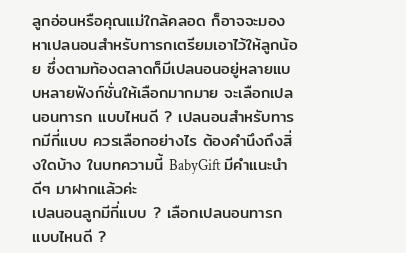ลูกอ่อนหรือคุณแม่ใกล้คลอด ก็อาจจะมองหาเปลนอนสำหรับทารกเตรียมเอาไว้ให้ลูกน้อย ซึ่งตามท้องตลาดก็มีเปลนอนอยู่หลายแบบหลายฟังก์ชั่นให้เลือกมากมาย จะเลือกเปลนอนทารก แบบไหนดี ? เปลนอนสำหรับทารกมีกี่แบบ ควรเลือกอย่างไร ต้องคำนึงถึงสิ่งใดบ้าง ในบทความนี้ BabyGift มีคำแนะนำดีๆ มาฝากแล้วค่ะ
เปลนอนลูกมีกี่แบบ ? เลือกเปลนอนทารก แบบไหนดี ?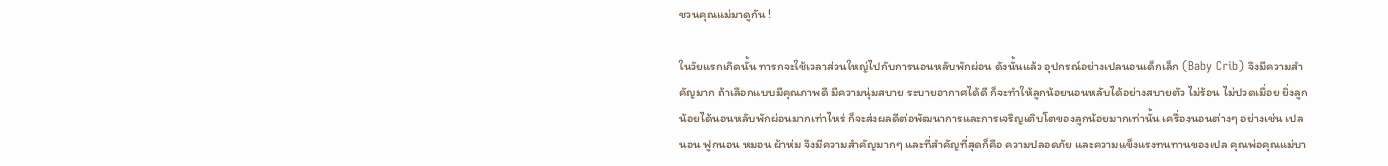ชวนคุณแม่มาดูกัน !

ในวัยแรกเกิดนั้น ทารกจะใช้เวลาส่วนใหญ่ไปกับการนอนหลับพักผ่อน ดังนั้นแล้ว อุปกรณ์อย่างเปลนอนเด็กเล็ก (Baby Crib) จึงมีความสำคัญมาก ถ้าเลือกแบบมีคุณภาพดี มีความนุ่มสบาย ระบายอากาศได้ดี ก็จะทำให้ลูกน้อยนอนหลับได้อย่างสบายตัว ไม่ร้อน ไม่ปวดเมื่อย ยิ่งลูกน้อยได้นอนหลับพักผ่อนมากเท่าไหร่ ก็จะส่งผลดีต่อพัฒนาการและการเจริญเติบโตของลูกน้อยมากเท่านั้น เครื่องนอนต่างๆ อย่างเช่น เปลนอน ฟูกนอน หมอน ผ้าห่ม จึงมีความสำคัญมากๆ และที่สำคัญที่สุดก็คือ ความปลอดภัย และความแข็งแรงทนทานของเปล คุณพ่อคุณแม่บา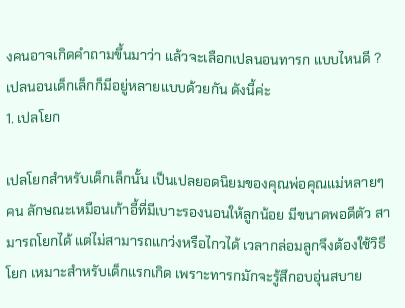งคนอาจเกิดคำถามขึ้นมาว่า แล้วจะเลือกเปลนอนทารก แบบไหนดี ? เปลนอนเด็กเล็กก็มีอยู่หลายแบบด้วยกัน ดังนี้ค่ะ
1. เปลโยก

เปลโยกสำหรับเด็กเล็กนั้น เป็นเปลยอดนิยมของคุณพ่อคุณแม่หลายๆ คน ลักษณะเหมือนเก้าอี้ที่มีเบาะรองนอนให้ลูกน้อย มีขนาดพอดีตัว สามารถโยกได้ แต่ไม่สามารถแกว่งหรือไกวได้ เวลากล่อมลูกจึงต้องใช้วิธีโยก เหมาะสำหรับเด็กแรกเกิด เพราะทารกมักจะรู้สึกอบอุ่นสบาย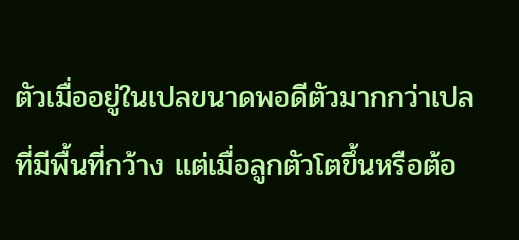ตัวเมื่ออยู่ในเปลขนาดพอดีตัวมากกว่าเปลที่มีพื้นที่กว้าง แต่เมื่อลูกตัวโตขึ้นหรือต้อ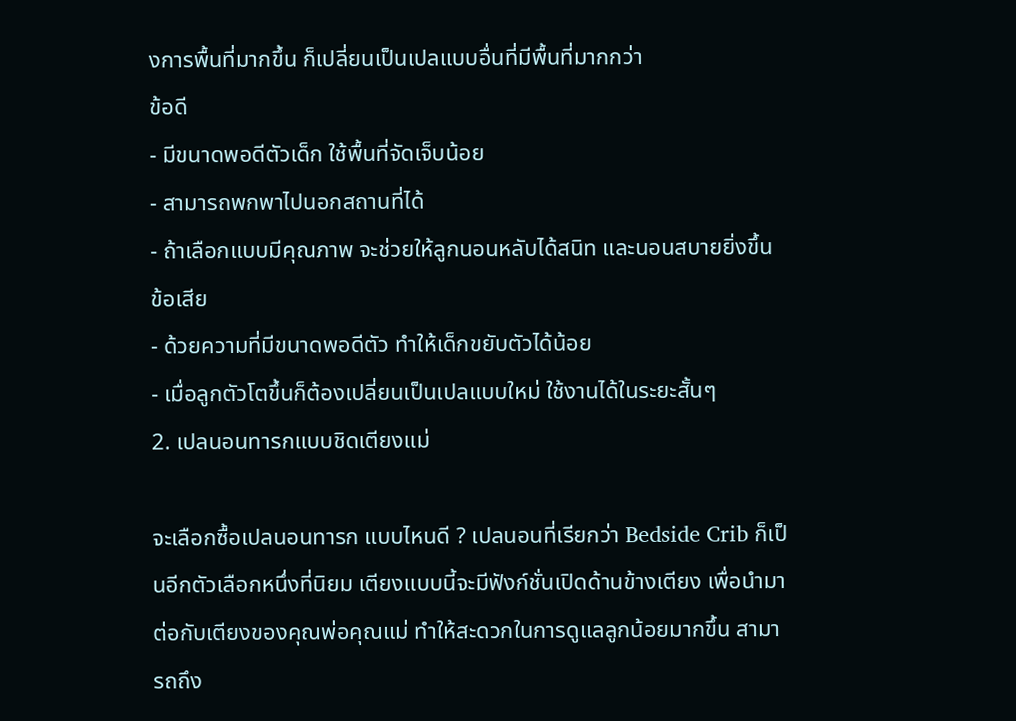งการพื้นที่มากขึ้น ก็เปลี่ยนเป็นเปลแบบอื่นที่มีพื้นที่มากกว่า
ข้อดี
- มีขนาดพอดีตัวเด็ก ใช้พื้นที่จัดเจ็บน้อย
- สามารถพกพาไปนอกสถานที่ได้
- ถ้าเลือกแบบมีคุณภาพ จะช่วยให้ลูกนอนหลับได้สนิท และนอนสบายยิ่งขึ้น
ข้อเสีย
- ด้วยความที่มีขนาดพอดีตัว ทำให้เด็กขยับตัวได้น้อย
- เมื่อลูกตัวโตขึ้นก็ต้องเปลี่ยนเป็นเปลแบบใหม่ ใช้งานได้ในระยะสั้นๆ
2. เปลนอนทารกแบบชิดเตียงแม่

จะเลือกซื้อเปลนอนทารก แบบไหนดี ? เปลนอนที่เรียกว่า Bedside Crib ก็เป็นอีกตัวเลือกหนึ่งที่นิยม เตียงแบบนี้จะมีฟังก์ชั่นเปิดด้านข้างเตียง เพื่อนำมาต่อกับเตียงของคุณพ่อคุณแม่ ทำให้สะดวกในการดูแลลูกน้อยมากขึ้น สามารถถึง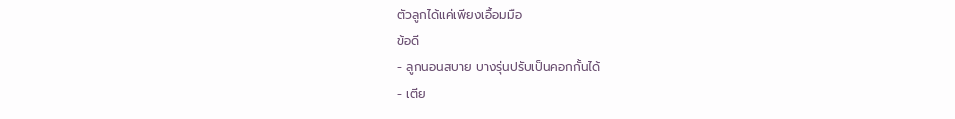ตัวลูกได้แค่เพียงเอื้อมมือ
ข้อดี
- ลูกนอนสบาย บางรุ่นปรับเป็นคอกกั้นได้
- เตีย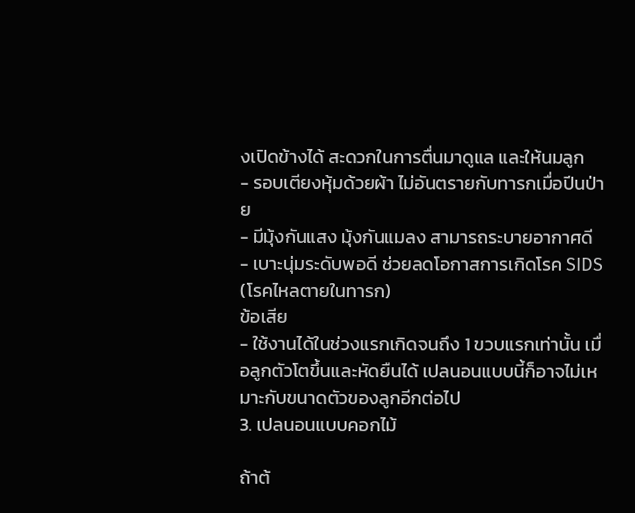งเปิดข้างได้ สะดวกในการตื่นมาดูแล และให้นมลูก
- รอบเตียงหุ้มด้วยผ้า ไม่อันตรายกับทารกเมื่อปีนป่าย
- มีมุ้งกันแสง มุ้งกันแมลง สามารถระบายอากาศดี
- เบาะนุ่มระดับพอดี ช่วยลดโอกาสการเกิดโรค SIDS (โรคไหลตายในทารก)
ข้อเสีย
- ใช้งานได้ในช่วงแรกเกิดจนถึง 1 ขวบแรกเท่านั้น เมื่อลูกตัวโตขึ้นและหัดยืนได้ เปลนอนแบบนี้ก็อาจไม่เหมาะกับขนาดตัวของลูกอีกต่อไป
3. เปลนอนแบบคอกไม้

ถ้าต้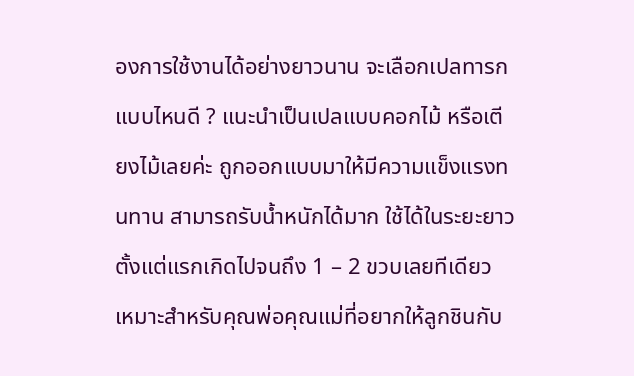องการใช้งานได้อย่างยาวนาน จะเลือกเปลทารก แบบไหนดี ? แนะนำเป็นเปลแบบคอกไม้ หรือเตียงไม้เลยค่ะ ถูกออกแบบมาให้มีความแข็งแรงทนทาน สามารถรับน้ำหนักได้มาก ใช้ได้ในระยะยาวตั้งแต่แรกเกิดไปจนถึง 1 – 2 ขวบเลยทีเดียว เหมาะสำหรับคุณพ่อคุณแม่ที่อยากให้ลูกชินกับ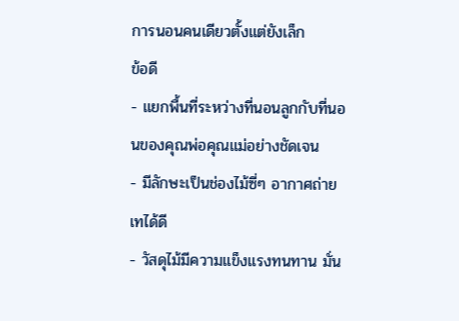การนอนคนเดียวตั้งแต่ยังเล็ก
ข้อดี
- แยกพื้นที่ระหว่างที่นอนลูกกับที่นอนของคุณพ่อคุณแม่อย่างชัดเจน
- มีลักษะเป็นช่องไม้ซี่ๆ อากาศถ่ายเทได้ดี
- วัสดุไม้มีความแข็งแรงทนทาน มั่น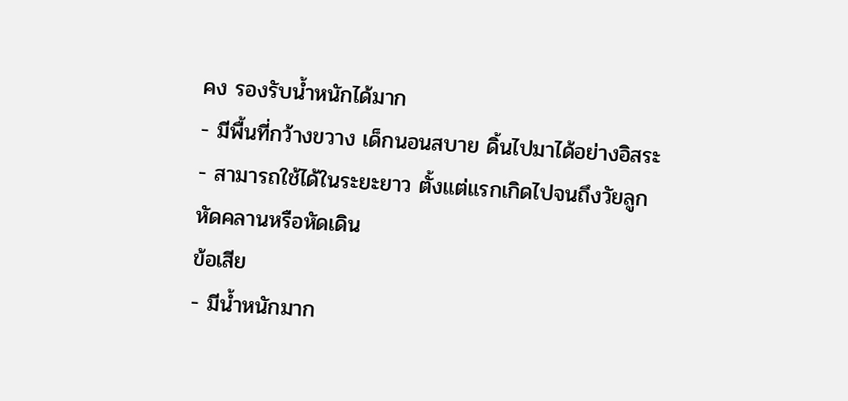คง รองรับน้ำหนักได้มาก
- มีพื้นที่กว้างขวาง เด็กนอนสบาย ดิ้นไปมาได้อย่างอิสระ
- สามารถใช้ได้ในระยะยาว ตั้งแต่แรกเกิดไปจนถึงวัยลูกหัดคลานหรือหัดเดิน
ข้อเสีย
- มีน้ำหนักมาก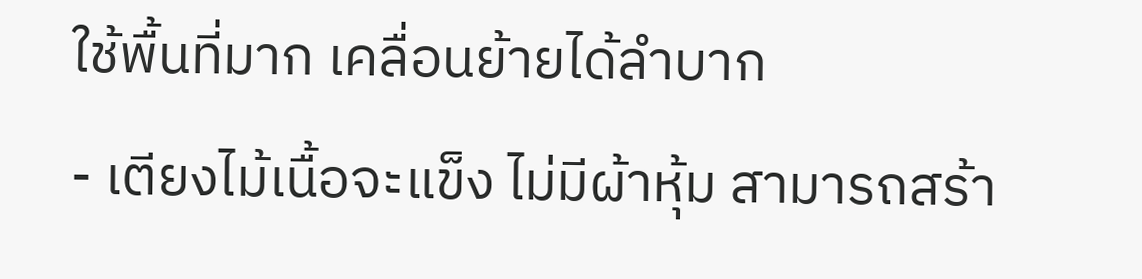ใช้พื้นที่มาก เคลื่อนย้ายได้ลำบาก
- เตียงไม้เนื้อจะแข็ง ไม่มีผ้าหุ้ม สามารถสร้า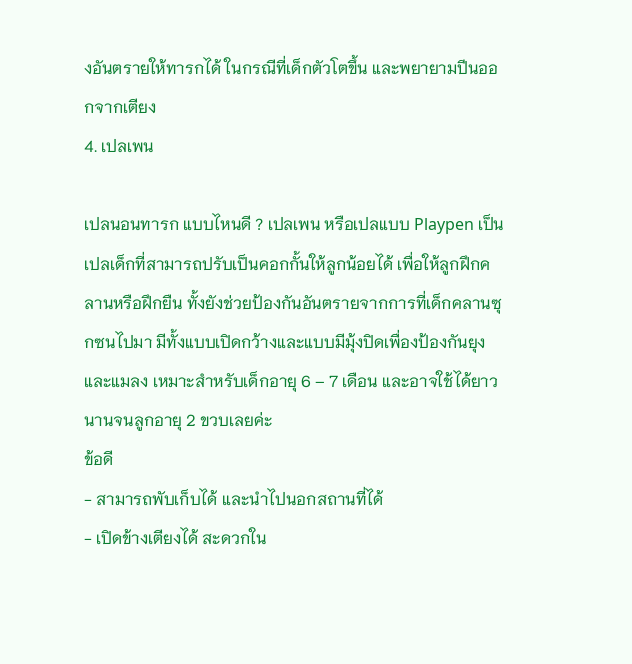งอันตรายให้ทารกได้ ในกรณีที่เด็กตัวโตขึ้น และพยายามปีนออกจากเตียง
4. เปลเพน

เปลนอนทารก แบบไหนดี ? เปลเพน หรือเปลแบบ Playpen เป็นเปลเด็กที่สามารถปรับเป็นคอกกั้นให้ลูกน้อยได้ เพื่อให้ลูกฝึกคลานหรือฝึกยืน ทั้งยังช่วยป้องกันอันตรายจากการที่เด็กคลานซุกซนไปมา มีทั้งแบบเปิดกว้างและแบบมีมุ้งปิดเพื่องป้องกันยุงและแมลง เหมาะสำหรับเด็กอายุ 6 – 7 เดือน และอาจใช้ได้ยาวนานจนลูกอายุ 2 ขวบเลยค่ะ
ข้อดี
- สามารถพับเก็บได้ และนำไปนอกสถานที่ได้
- เปิดข้างเตียงได้ สะดวกใน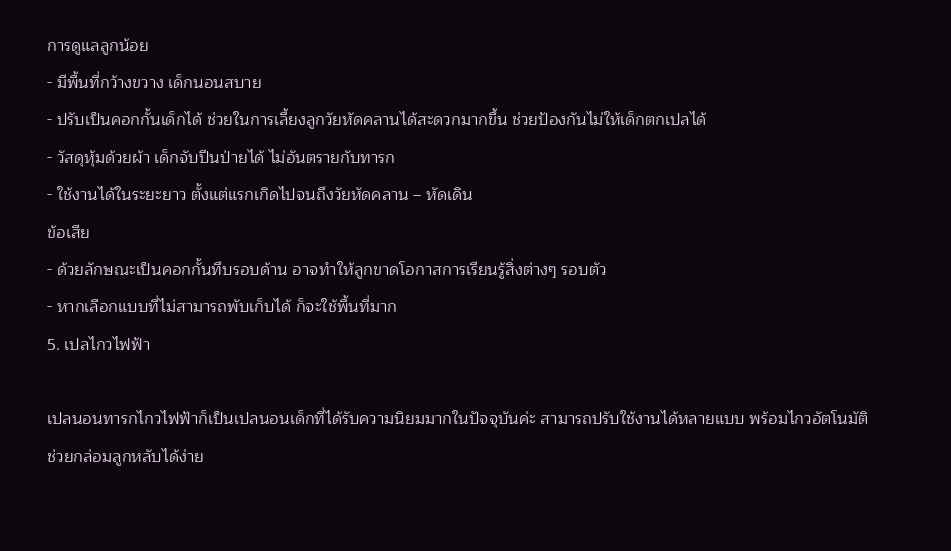การดูแลลูกน้อย
- มีพื้นที่กว้างขวาง เด็กนอนสบาย
- ปรับเป็นคอกกั้นเด็กได้ ช่วยในการเลี้ยงลูกวัยหัดคลานได้สะดวกมากขึ้น ช่วยป้องกันไม่ให้เด็กตกเปลได้
- วัสดุหุ้มด้วยผ้า เด็กจับปีนป่ายได้ ไม่อันตรายกับทารก
- ใช้งานได้ในระยะยาว ตั้งแต่แรกเกิดไปจนถึงวัยหัดคลาน – หัดเดิน
ข้อเสีย
- ด้วยลักษณะเป็นคอกกั้นทึบรอบด้าน อาจทำให้ลูกขาดโอกาสการเรียนรู้สิ่งต่างๆ รอบตัว
- หากเลือกแบบที่ไม่สามารถพับเก็บได้ ก็จะใช้พื้นที่มาก
5. เปลไกวไฟฟ้า

เปลนอนทารกไกวไฟฟ้าก็เป็นเปลนอนเด็กที่ได้รับความนิยมมากในปัจจุบันค่ะ สามารถปรับใช้งานได้หลายแบบ พร้อมไกวอัตโนมัติ ช่วยกล่อมลูกหลับได้ง่าย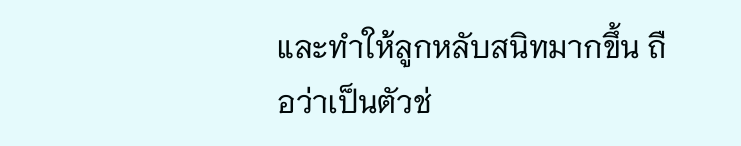และทำให้ลูกหลับสนิทมากขึ้น ถือว่าเป็นตัวช่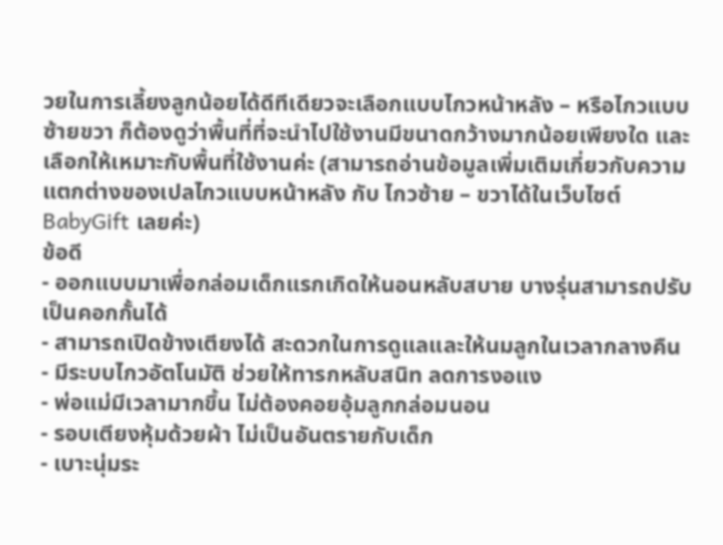วยในการเลี้ยงลูกน้อยได้ดีทีเดียวจะเลือกแบบไกวหน้าหลัง – หรือไกวแบบซ้ายขวา ก็ต้องดูว่าพื้นที่ที่จะนำไปใช้งานมีขนาดกว้างมากน้อยเพียงใด และเลือกให้เหมาะกับพื้นที่ใช้งานค่ะ (สามารถอ่านข้อมูลเพิ่มเติมเกี่ยวกับความแตกต่างของเปลไกวแบบหน้าหลัง กับ ไกวซ้าย – ขวาได้ในเว็บไซต์ BabyGift เลยค่ะ)
ข้อดี
- ออกแบบมาเพื่อกล่อมเด็กแรกเกิดให้นอนหลับสบาย บางรุ่นสามารถปรับเป็นคอกกั้นได้
- สามารถเปิดข้างเตียงได้ สะดวกในการดูแลและให้นมลูกในเวลากลางคืน
- มีระบบไกวอัตโนมัติ ช่วยให้ทารกหลับสนิท ลดการงอแง
- พ่อแม่มีเวลามากขึ้น ไม่ต้องคอยอุ้มลูกกล่อมนอน
- รอบเตียงหุ้มด้วยผ้า ไม่เป็นอันตรายกับเด็ก
- เบาะนุ่มระ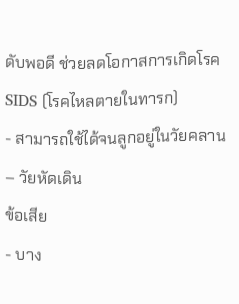ดับพอดี ช่วยลดโอกาสการเกิดโรค SIDS (โรคไหลตายในทารก)
- สามารถใช้ได้จนลูกอยู่ในวัยคลาน – วัยหัดเดิน
ข้อเสีย
- บาง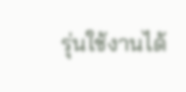รุ่นใช้งานได้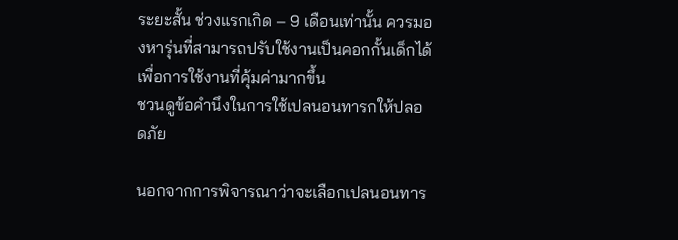ระยะสั้น ช่วงแรกเกิด – 9 เดือนเท่านั้น ควรมองหารุ่นที่สามารถปรับใช้งานเป็นคอกกั้นเด็กได้ เพื่อการใช้งานที่คุ้มค่ามากขึ้น
ชวนดูข้อคำนึงในการใช้เปลนอนทารกให้ปลอดภัย

นอกจากการพิจารณาว่าจะเลือกเปลนอนทาร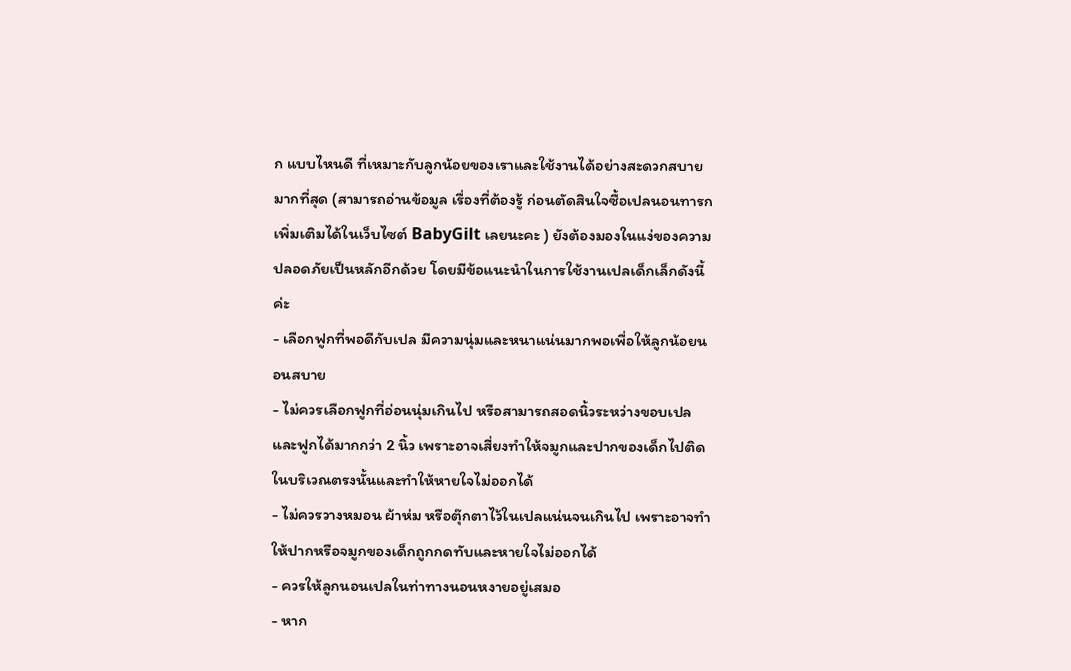ก แบบไหนดี ที่เหมาะกับลูกน้อยของเราและใช้งานได้อย่างสะดวกสบายมากที่สุด (สามารถอ่านข้อมูล เรื่องที่ต้องรู้ ก่อนตัดสินใจซื้อเปลนอนทารก เพิ่มเติมได้ในเว็บไซต์ BabyGilt เลยนะคะ ) ยังต้องมองในแง่ของความปลอดภัยเป็นหลักอีกด้วย โดยมีข้อแนะนำในการใช้งานเปลเด็กเล็กดังนี้ค่ะ
- เลือกฟูกที่พอดีกับเปล มีความนุ่มและหนาแน่นมากพอเพื่อให้ลูกน้อยนอนสบาย
- ไม่ควรเลือกฟูกที่อ่อนนุ่มเกินไป หรือสามารถสอดนิ้วระหว่างขอบเปลและฟูกได้มากกว่า 2 นิ้ว เพราะอาจเสี่ยงทำให้จมูกและปากของเด็กไปติดในบริเวณตรงนั้นและทำให้หายใจไม่ออกได้
- ไม่ควรวางหมอน ผ้าห่ม หรือตุ๊กตาไว้ในเปลแน่นจนเกินไป เพราะอาจทำให้ปากหรือจมูกของเด็กถูกกดทับและหายใจไม่ออกได้
- ควรให้ลูกนอนเปลในท่าทางนอนหงายอยู่เสมอ
- หาก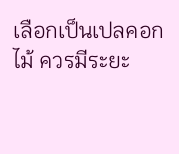เลือกเป็นเปลคอกไม้ ควรมีระยะ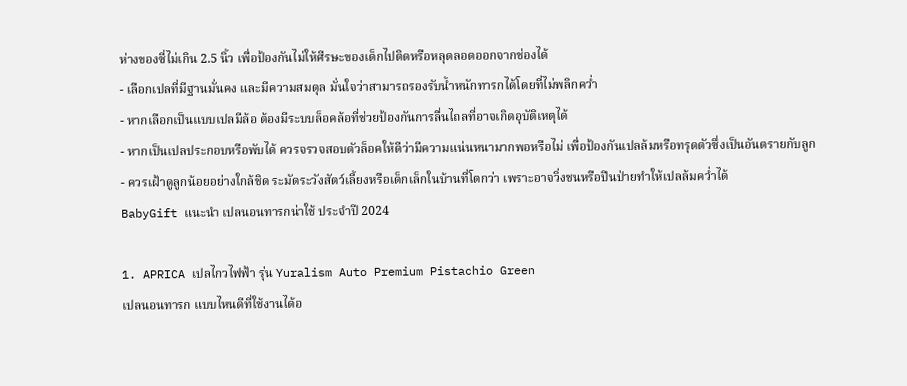ห่างของซี่ไม่เกิน 2.5 นิ้ว เพื่อป้องกันไม่ให้ศีรษะของเด็กไปติดหรือหลุดลอดออกจากช่องได้
- เลือกเปลที่มีฐานมั่นคง และมีความสมดุล มั่นใจว่าสามารถรองรับน้ำหนักทารกได้โดยที่ไม่พลิกคว่ำ
- หากเลือกเป็นแบบเปลมีล้อ ต้องมีระบบล็อคล้อที่ช่วยป้องกันการลื่นไถลที่อาจเกิดอุบัติเหตุได้
- หากเป็นเปลประกอบหรือพับได้ ควรจรวจสอบตัวล็อคให้ดีว่ามีความแน่นหนามากพอหรือไม่ เพื่อป้องกันเปลล้มหรือทรุดตัวซึ่งเป็นอันตรายกับลูก
- ควรเฝ้าดูลูกน้อยอย่างใกล้ชิด ระมัดระวังสัตว์เลี้ยงหรือเด็กเล็กในบ้านที่โตกว่า เพราะอาจวิ่งชนหรือปีนป่ายทำให้เปลล้มคว่ำได้
BabyGift แนะนำ เปลนอนทารกน่าใช้ ประจำปี 2024

1. APRICA เปลไกวไฟฟ้า รุ่น Yuralism Auto Premium Pistachio Green
เปลนอนทารก แบบไหนดีที่ใช้งานได้อ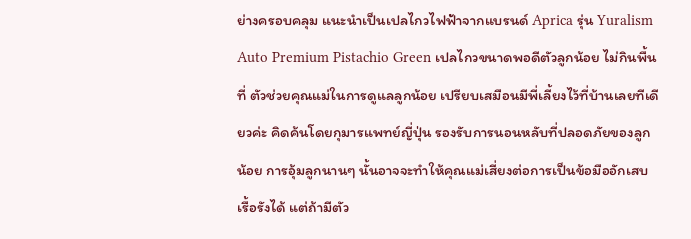ย่างครอบคลุม แนะนำเป็นเปลไกวไฟฟ้าจากแบรนด์ Aprica รุ่น Yuralism Auto Premium Pistachio Green เปลไกวขนาดพอดีตัวลูกน้อย ไม่กินพื้นที่ ตัวช่วยคุณแม่ในการดูแลลูกน้อย เปรียบเสมือนมีพี่เลี้ยงไว้ที่บ้านเลยทีเดียวค่ะ คิดค้นโดยกุมารแพทย์ญี่ปุ่น รองรับการนอนหลับที่ปลอดภัยของลูกน้อย การอุ้มลูกนานๆ นั้นอาจจะทำให้คุณแม่เสี่ยงต่อการเป็นข้อมืออักเสบเรื้อรังได้ แต่ถ้ามีตัว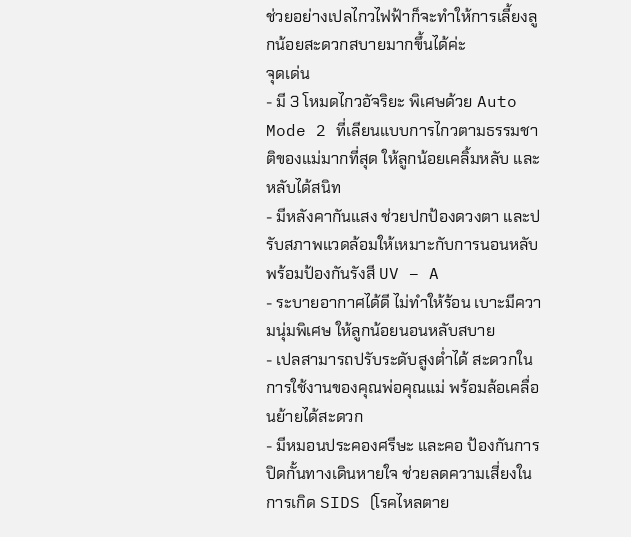ช่วยอย่างเปลไกวไฟฟ้าก็จะทำให้การเลี้ยงลูกน้อยสะดวกสบายมากขึ้นได้ค่ะ
จุดเด่น
- มี 3 โหมดไกวอัจริยะ พิเศษด้วย Auto Mode 2 ที่เลียนแบบการไกวตามธรรมชาติของแม่มากที่สุด ให้ลูกน้อยเคลิ้มหลับ และหลับได้สนิท
- มีหลังคากันแสง ช่วยปกป้องดวงตา และปรับสภาพแวดล้อมให้เหมาะกับการนอนหลับ พร้อมป้องกันรังสี UV – A
- ระบายอากาศได้ดี ไม่ทำให้ร้อน เบาะมีความนุ่มพิเศษ ให้ลูกน้อยนอนหลับสบาย
- เปลสามารถปรับระดับสูงต่ำได้ สะดวกในการใช้งานของคุณพ่อคุณแม่ พร้อมล้อเคลื่อนย้ายได้สะดวก
- มีหมอนประคองศรีษะ และคอ ป้องกันการปิดกั้นทางเดินหายใจ ช่วยลดความเสี่ยงในการเกิด SIDS (โรคไหลตาย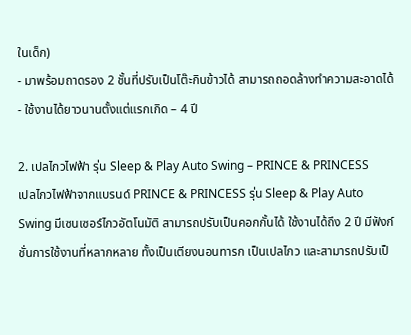ในเด็ก)
- มาพร้อมถาดรอง 2 ชั้นที่ปรับเป็นโต๊ะกินข้าวได้ สามารถถอดล้างทำความสะอาดได้
- ใช้งานได้ยาวนานตั้งแต่แรกเกิด – 4 ปี

2. เปลไกวไฟฟ้า รุ่น Sleep & Play Auto Swing – PRINCE & PRINCESS
เปลไกวไฟฟ้าจากแบรนด์ PRINCE & PRINCESS รุ่น Sleep & Play Auto Swing มีเซนเซอร์ไกวอัตโนมัติ สามารถปรับเป็นคอกกั้นได้ ใช้งานได้ถึง 2 ปี มีฟังก์ชั่นการใช้งานที่หลากหลาย ทั้งเป็นเตียงนอนทารก เป็นเปลไกว และสามารถปรับเป็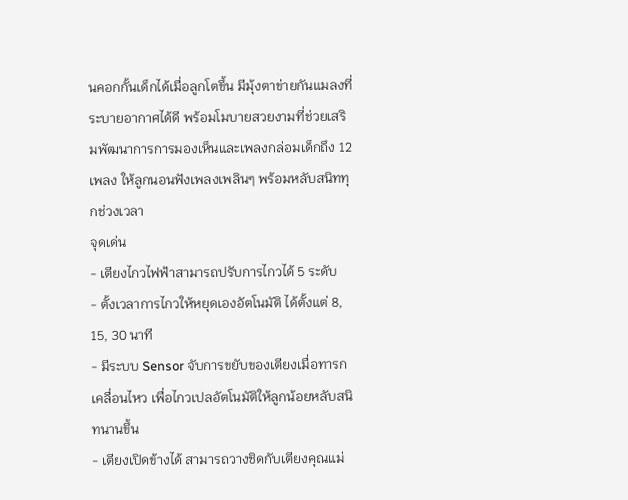นคอกกั้นเด็กได้เมื่อลูกโตขึ้น มีมุ้งตาข่ายกันแมลงที่ระบายอากาศได้ดี พร้อมโมบายสวยงามที่ช่วยเสริมพัฒนาการการมองเห็นและเพลงกล่อมเด็กถึง 12 เพลง ให้ลูกนอนฟังเพลงเพลินๆ พร้อมหลับสนิททุกช่วงเวลา
จุดเด่น
- เตียงไกวไฟฟ้าสามารถปรับการไกวได้ 5 ระดับ
- ตั้งเวลาการไกวให้หยุดเองอัตโนมัติ ได้ตั้งแต่ 8, 15, 30 นาที
- มีระบบ Sensor จับการขยับของเตียงเมื่อทารกเคลื่อนไหว เพื่อไกวเปลอัตโนมัติให้ลูกน้อยหลับสนิทนานขึ้น
- เตียงเปิดข้างได้ สามารถวางชิดกับเตียงคุณแม่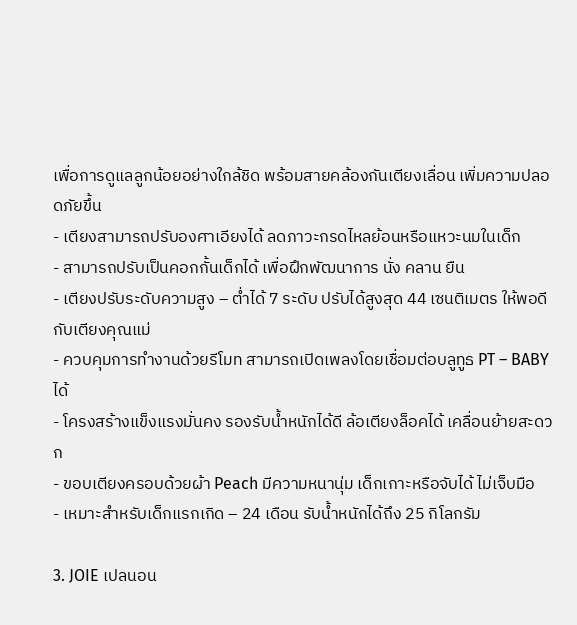เพื่อการดูแลลูกน้อยอย่างใกล้ชิด พร้อมสายคล้องกันเตียงเลื่อน เพิ่มความปลอดภัยขึ้น
- เตียงสามารถปรับองศาเอียงได้ ลดภาวะกรดไหลย้อนหรือแหวะนมในเด็ก
- สามารถปรับเป็นคอกกั้นเด็กได้ เพื่อฝึกพัฒนาการ นั่ง คลาน ยืน
- เตียงปรับระดับความสูง – ต่ำได้ 7 ระดับ ปรับได้สูงสุด 44 เซนติเมตร ให้พอดีกับเตียงคุณแม่
- ควบคุมการทำงานด้วยรีโมท สามารถเปิดเพลงโดยเชื่อมต่อบลูทูธ PT – BABY ได้
- โครงสร้างแข็งแรงมั่นคง รองรับน้ำหนักได้ดี ล้อเตียงล็อคได้ เคลื่อนย้ายสะดวก
- ขอบเตียงครอบด้วยผ้า Peach มีความหนานุ่ม เด็กเกาะหรือจับได้ ไม่เจ็บมือ
- เหมาะสำหรับเด็กแรกเกิด – 24 เดือน รับน้ำหนักได้ถึง 25 กิโลกรัม

3. JOIE เปลนอน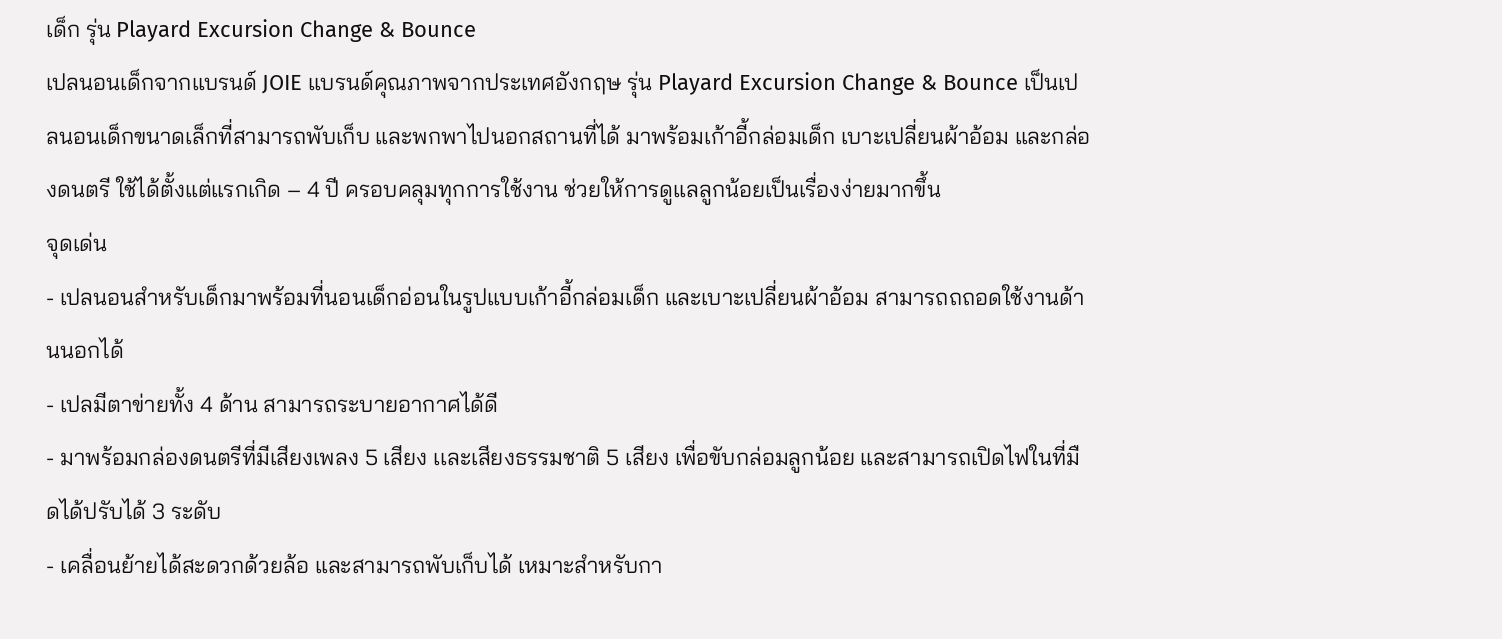เด็ก รุ่น Playard Excursion Change & Bounce
เปลนอนเด็กจากแบรนด์ JOIE แบรนด์คุณภาพจากประเทศอังกฤษ รุ่น Playard Excursion Change & Bounce เป็นเปลนอนเด็กขนาดเล็กที่สามารถพับเก็บ และพกพาไปนอกสถานที่ได้ มาพร้อมเก้าอี้กล่อมเด็ก เบาะเปลี่ยนผ้าอ้อม และกล่องดนตรี ใช้ได้ตั้งแต่แรกเกิด – 4 ปี ครอบคลุมทุกการใช้งาน ช่วยให้การดูแลลูกน้อยเป็นเรื่องง่ายมากขึ้น
จุดเด่น
- เปลนอนสำหรับเด็กมาพร้อมที่นอนเด็กอ่อนในรูปแบบเก้าอี้กล่อมเด็ก และเบาะเปลี่ยนผ้าอ้อม สามารถถถอดใช้งานด้านนอกได้
- เปลมีตาข่ายทั้ง 4 ด้าน สามารถระบายอากาศได้ดี
- มาพร้อมกล่องดนตรีที่มีเสียงเพลง 5 เสียง เเละเสียงธรรมชาติ 5 เสียง เพื่อขับกล่อมลูกน้อย และสามารถเปิดไฟในที่มืดได้ปรับได้ 3 ระดับ
- เคลื่อนย้ายได้สะดวกด้วยล้อ และสามารถพับเก็บได้ เหมาะสำหรับกา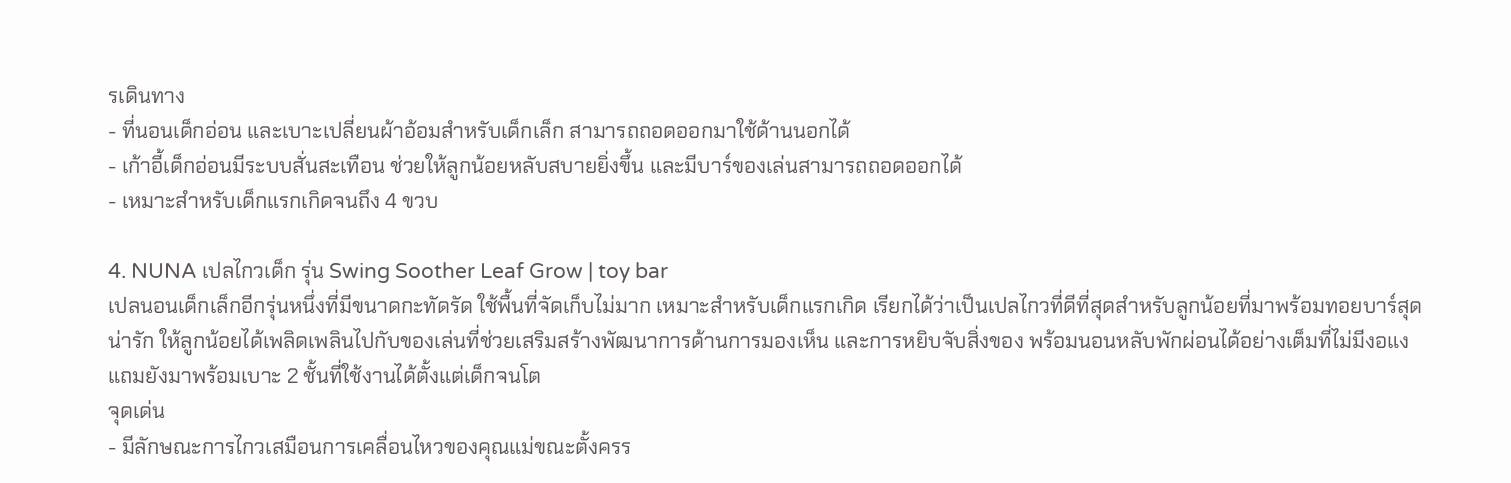รเดินทาง
- ที่นอนเด็กอ่อน และเบาะเปลี่ยนผ้าอ้อมสำหรับเด็กเล็ก สามารถถอดออกมาใช้ด้านนอกได้
- เก้าอี้เด็กอ่อนมีระบบสั่นสะเทือน ช่วยให้ลูกน้อยหลับสบายยิ่งขึ้น และมีบาร์ของเล่นสามารถถอดออกได้
- เหมาะสำหรับเด็กแรกเกิดจนถึง 4 ขวบ

4. NUNA เปลไกวเด็ก รุ่น Swing Soother Leaf Grow | toy bar
เปลนอนเด็กเล็กอีกรุ่นหนึ่งที่มีขนาดกะทัดรัด ใช้พื้นที่จัดเก็บไม่มาก เหมาะสำหรับเด็กแรกเกิด เรียกได้ว่าเป็นเปลไกวที่ดีที่สุดสำหรับลูกน้อยที่มาพร้อมทอยบาร์สุดน่ารัก ให้ลูกน้อยได้เพลิดเพลินไปกับของเล่นที่ช่วยเสริมสร้างพัฒนาการด้านการมองเห็น และการหยิบจับสิ่งของ พร้อมนอนหลับพักผ่อนได้อย่างเต็มที่ไม่มีงอแง แถมยังมาพร้อมเบาะ 2 ชั้นที่ใช้งานได้ตั้งแต่เด็กจนโต
จุดเด่น
- มีลักษณะการไกวเสมือนการเคลื่อนไหวของคุณแม่ขณะตั้งครร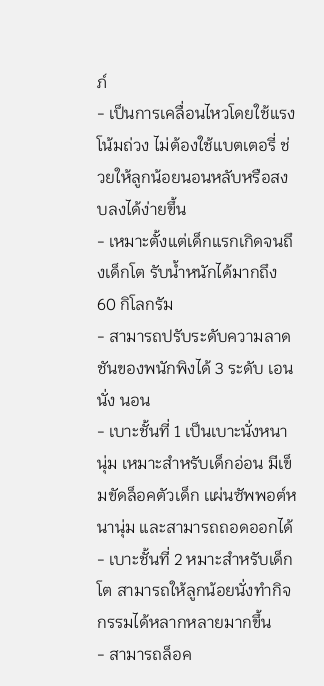ภ์
- เป็นการเคลื่อนไหวโดยใช้แรงโน้มถ่วง ไม่ต้องใช้แบตเตอรี่ ช่วยให้ลูกน้อยนอนหลับหรือสงบลงได้ง่ายขึ้น
- เหมาะตั้งแต่เด็กแรกเกิดจนถึงเด็กโต รับน้ำหนักได้มากถึง 60 กิโลกรัม
- สามารถปรับระดับความลาดชันของพนักพิงได้ 3 ระดับ เอน นั่ง นอน
- เบาะชั้นที่ 1 เป็นเบาะนั่งหนานุ่ม เหมาะสำหรับเด็กอ่อน มีเข็มขัดล็อคตัวเด็ก เเผ่นซัพพอต์หนานุ่ม และสามารถถอดออกได้
- เบาะชั้นที่ 2 หมาะสำหรับเด็กโต สามารถให้ลูกน้อยนั่งทำกิจกรรมได้หลากหลายมากขึ้น
- สามารถล็อค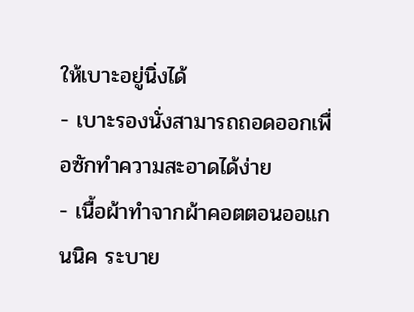ให้เบาะอยู่นิ่งได้
- เบาะรองนั่งสามารถถอดออกเพื่อซักทำความสะอาดได้ง่าย
- เนื้อผ้าทำจากผ้าคอตตอนออแกนนิค ระบาย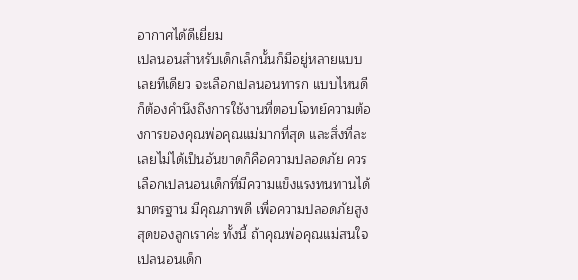อากาศได้ดีเยี่ยม
เปลนอนสำหรับเด็กเล็กนั้นก็มีอยู่หลายแบบเลยทีเดียว จะเลือกเปลนอนทารก แบบไหนดี ก็ต้องคำนึงถึงการใช้งานที่ตอบโจทย์ความต้องการของคุณพ่อคุณแม่มากที่สุด และสิ่งที่ละเลยไม่ได้เป็นอันขาดก็คือความปลอดภัย ควรเลือกเปลนอนเด็กที่มีความแข็งแรงทนทานได้มาตรฐาน มีคุณภาพดี เพื่อความปลอดภัยสูงสุดของลูกเราค่ะ ทั้งนี้ ถ้าคุณพ่อคุณแม่สนใจเปลนอนเด็ก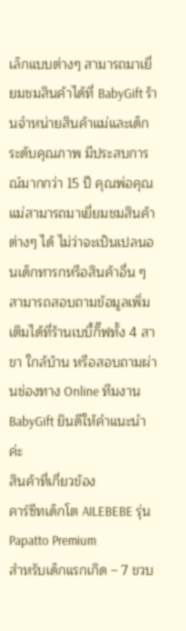เล็กแบบต่างๆ สามารถมาเยี่ยมชมสินค้าได้ที่ BabyGift ร้านจำหน่ายสินค้าแม่และเด็กระดับคุณภาพ มีประสบการณ์มากกว่า 15 ปี คุณพ่อคุณแม่สามารถมาเยี่ยมชมสินค้าต่างๆ ได้ ไม่ว่าจะเป็นเปลนอนเด็กทารกหรือสินค้าอื่น ๆ สามารถสอบถามข้อมูลเพิ่มเติมได้ที่ร้านเบบี้กิ๊ฟทั้ง 4 สาขา ใกล้บ้าน หรือสอบถามผ่านช่องทาง Online ทีมงาน BabyGift ยินดีให้คำแนะนำค่ะ
สินค้าที่เกี่ยวข้อง
คาร์ซีทเด็กโต AILEBEBE รุ่น Papatto Premium
สำหรับเด็กแรกเกิด – 7 ขวบ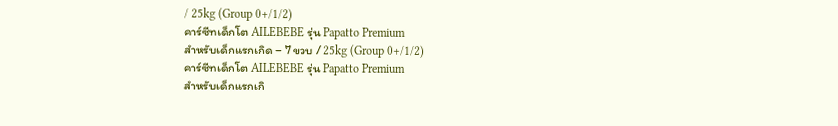/ 25kg (Group 0+/1/2)
คาร์ซีทเด็กโต AILEBEBE รุ่น Papatto Premium
สำหรับเด็กแรกเกิด – 7 ขวบ / 25kg (Group 0+/1/2)
คาร์ซีทเด็กโต AILEBEBE รุ่น Papatto Premium
สำหรับเด็กแรกเกิ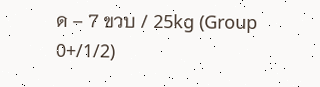ด – 7 ขวบ / 25kg (Group 0+/1/2)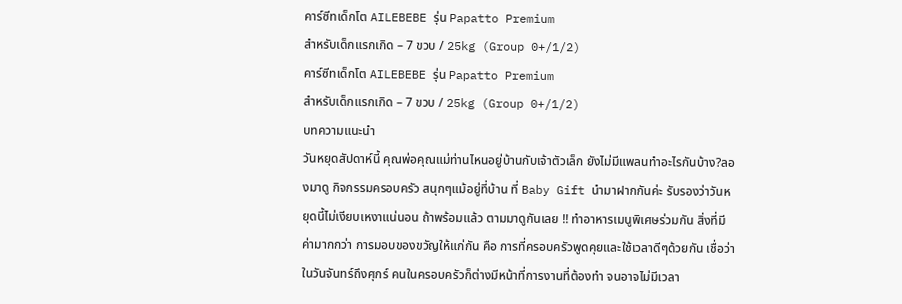คาร์ซีทเด็กโต AILEBEBE รุ่น Papatto Premium
สำหรับเด็กแรกเกิด – 7 ขวบ / 25kg (Group 0+/1/2)
คาร์ซีทเด็กโต AILEBEBE รุ่น Papatto Premium
สำหรับเด็กแรกเกิด – 7 ขวบ / 25kg (Group 0+/1/2)
บทความแนะนำ
วันหยุดสัปดาห์นี้ คุณพ่อคุณแม่ท่านไหนอยู่บ้านกับเจ้าตัวเล็ก ยังไม่มีแพลนทำอะไรกันบ้าง?ลองมาดู กิจกรรมครอบครัว สนุกๆแม้อยู่ที่บ้าน ที่ Baby Gift นำมาฝากกันค่ะ รับรองว่าวันหยุดนี้ไม่เงียบเหงาแน่นอน ถ้าพร้อมแล้ว ตามมาดูกันเลย !! ทำอาหารเมนูพิเศษร่วมกัน สิ่งที่มีค่ามากกว่า การมอบของขวัญให้แก่กัน คือ การที่ครอบครัวพูดคุยและใช้เวลาดีๆด้วยกัน เชื่อว่าในวันจันทร์ถึงศุกร์ คนในครอบครัวก็ต่างมีหน้าที่การงานที่ต้องทำ จนอาจไม่มีเวลา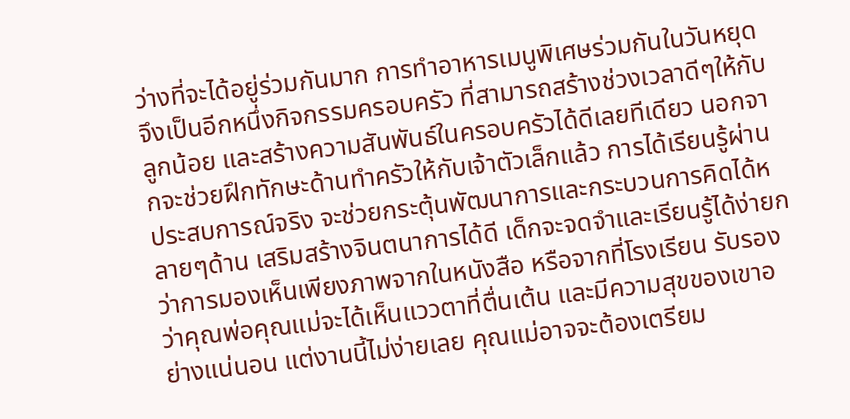ว่างที่จะได้อยู่ร่วมกันมาก การทำอาหารเมนูพิเศษร่วมกันในวันหยุด จึงเป็นอีกหนึ่งกิจกรรมครอบครัว ที่สามารถสร้างช่วงเวลาดีๆให้กับลูกน้อย และสร้างความสันพันธ์ในครอบครัวได้ดีเลยทีเดียว นอกจากจะช่วยฝึกทักษะด้านทำครัวให้กับเจ้าตัวเล็กแล้ว การได้เรียนรู้ผ่านประสบการณ์จริง จะช่วยกระตุ้นพัฒนาการและกระบวนการคิดได้หลายๆด้าน เสริมสร้างจินตนาการได้ดี เด็กจะจดจำและเรียนรู้ได้ง่ายกว่าการมองเห็นเพียงภาพจากในหนังสือ หรือจากที่โรงเรียน รับรองว่าคุณพ่อคุณแม่จะได้เห็นแววตาที่ตื่นเต้น และมีความสุขของเขาอย่างแน่นอน แต่งานนี้ไม่ง่ายเลย คุณแม่อาจจะต้องเตรียม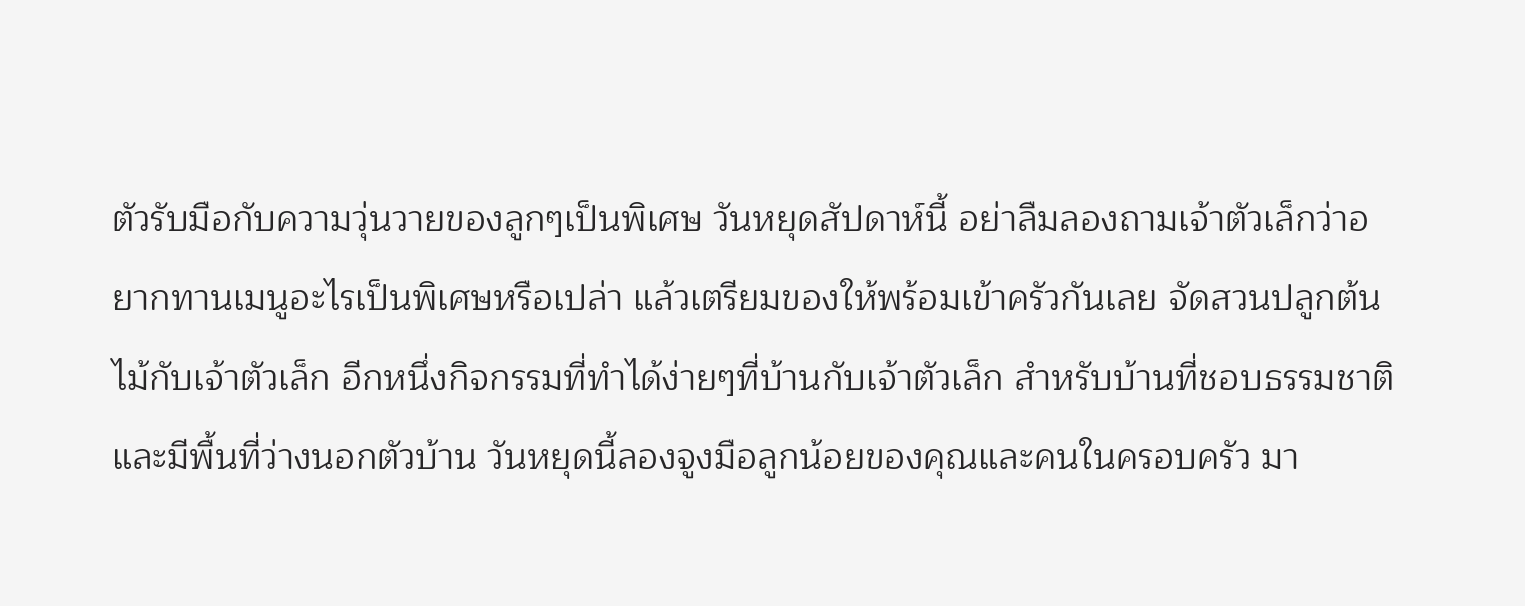ตัวรับมือกับความวุ่นวายของลูกๆเป็นพิเศษ วันหยุดสัปดาห์นี้ อย่าลืมลองถามเจ้าตัวเล็กว่าอยากทานเมนูอะไรเป็นพิเศษหรือเปล่า แล้วเตรียมของให้พร้อมเข้าครัวกันเลย จัดสวนปลูกต้นไม้กับเจ้าตัวเล็ก อีกหนึ่งกิจกรรมที่ทำได้ง่ายๆที่บ้านกับเจ้าตัวเล็ก สำหรับบ้านที่ชอบธรรมชาติและมีพื้นที่ว่างนอกตัวบ้าน วันหยุดนี้ลองจูงมือลูกน้อยของคุณและคนในครอบครัว มา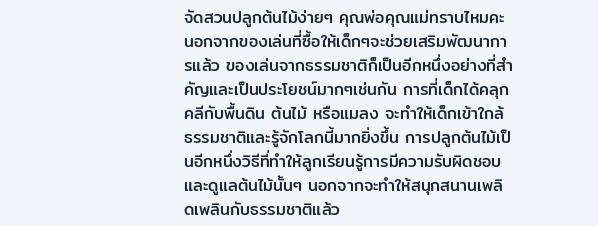จัดสวนปลูกต้นไม้ง่ายๆ คุณพ่อคุณแม่ทราบไหมคะ นอกจากของเล่นที่ซื้อให้เด็กๆจะช่วยเสริมพัฒนาการแล้ว ของเล่นจากธรรมชาติก็เป็นอีกหนึ่งอย่างที่สำคัญและเป็นประโยชน์มากๆเช่นกัน การที่เด็กได้คลุกคลีกับพื้นดิน ต้นไม้ หรือแมลง จะทำให้เด็กเข้าใกล้ธรรมชาติและรู้จักโลกนี้มากยิ่งขึ้น การปลูกต้นไม้เป็นอีกหนึ่งวิธีที่ทำให้ลูกเรียนรู้การมีความรับผิดชอบและดูแลต้นไม้นั้นๆ นอกจากจะทำให้สนุกสนานเพลิดเพลินกับธรรมชาติแล้ว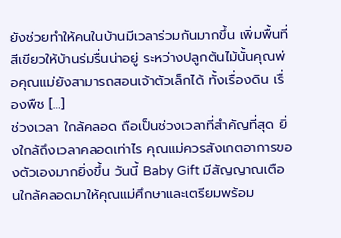ยังช่วยทำให้คนในบ้านมีเวลาร่วมกันมากขึ้น เพิ่มพื้นที่สีเขียวให้บ้านร่มรื่นน่าอยู่ ระหว่างปลูกต้นไม้นั้นคุณพ่อคุณแม่ยังสามารถสอนเจ้าตัวเล็กได้ ทั้งเรื่องดิน เรื่องพืช […]
ช่วงเวลา ใกล้คลอด ถือเป็นช่วงเวลาที่สำคัญที่สุด ยิ่งใกล้ถึงเวลาคลอดเท่าไร คุณแม่ควรสังเกตอาการของตัวเองมากยิ่งขึ้น วันนี้ Baby Gift มีสัญญาณเตือนใกล้คลอดมาให้คุณแม่ศึกษาและเตรียมพร้อม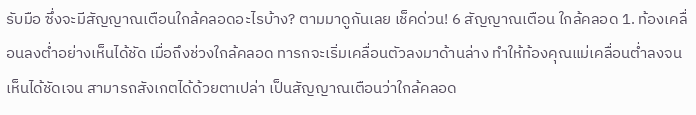รับมือ ซึ่งจะมีสัญญาณเตือนใกล้คลอดอะไรบ้าง? ตามมาดูกันเลย เช็คด่วน! 6 สัญญาณเตือน ใกล้คลอด 1. ท้องเคลื่อนลงต่ำอย่างเห็นได้ชัด เมื่อถึงช่วงใกล้คลอด ทารกจะเริ่มเคลื่อนตัวลงมาด้านล่าง ทำให้ท้องคุณแม่เคลื่อนต่ำลงจนเห็นได้ชัดเจน สามารถสังเกตได้ด้วยตาเปล่า เป็นสัญญาณเตือนว่าใกล้คลอด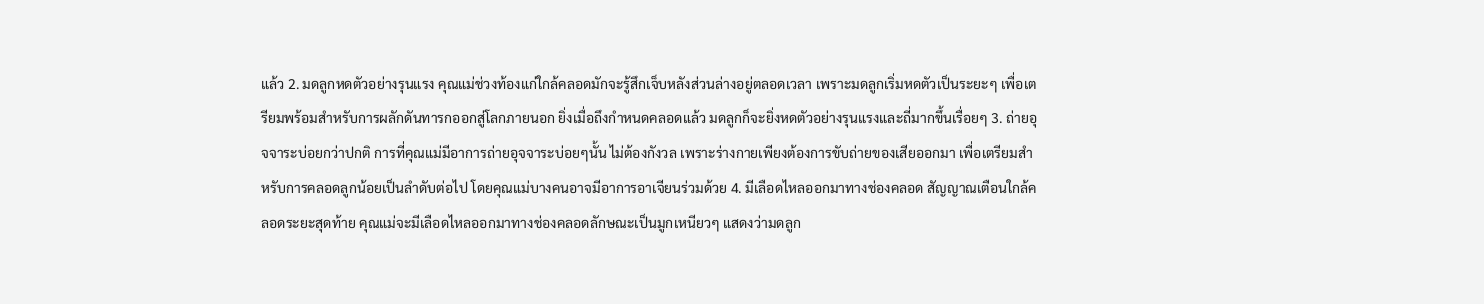แล้ว 2. มดลูกหดตัวอย่างรุนแรง คุณแม่ช่วงท้องแก่ใกล้คลอดมักจะรู้สึกเจ็บหลังส่วนล่างอยู่ตลอดเวลา เพราะมดลูกเริ่มหดตัวเป็นระยะๆ เพื่อเตรียมพร้อมสำหรับการผลักดันทารกออกสู่โลกภายนอก ยิ่งเมื่อถึงกำหนดคลอดแล้ว มดลูกก็จะยิ่งหดตัวอย่างรุนแรงและถี่มากขึ้นเรื่อยๆ 3. ถ่ายอุจจาระบ่อยกว่าปกติ การที่คุณแม่มีอาการถ่ายอุจจาระบ่อยๆนั้น ไม่ต้องกังวล เพราะร่างกายเพียงต้องการขับถ่ายของเสียออกมา เพื่อเตรียมสำหรับการคลอดลูกน้อยเป็นลำดับต่อไป โดยคุณแม่บางคนอาจมีอาการอาเจียนร่วมด้วย 4. มีเลือดไหลออกมาทางช่องคลอด สัญญาณเตือนใกล้คลอดระยะสุดท้าย คุณแม่จะมีเลือดไหลออกมาทางช่องคลอดลักษณะเป็นมูกเหนียวๆ แสดงว่ามดลูก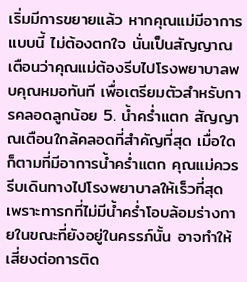เริ่มมีการขยายแล้ว หากคุณแม่มีอาการแบบนี้ ไม่ต้องตกใจ นั่นเป็นสัญญาณเตือนว่าคุณแม่ต้องรีบไปโรงพยาบาลพบคุณหมอทันที เพื่อเตรียมตัวสำหรับการคลอดลูกน้อย 5. น้ำคร่ำแตก สัญญาณเตือนใกล้คลอดที่สำคัญที่สุด เมื่อใดก็ตามที่มีอาการน้ำคร่ำแตก คุณแม่ควรรีบเดินทางไปโรงพยาบาลให้เร็วที่สุด เพราะทารกที่ไม่มีน้ำคร่ำโอบล้อมร่างกายในขณะที่ยังอยู่ในครรภ์นั้น อาจทำให้เสี่ยงต่อการติด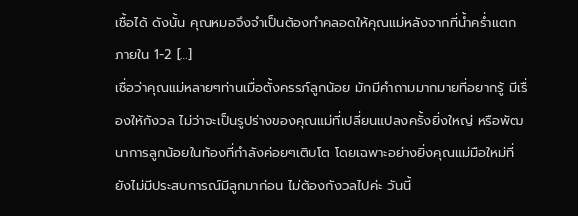เชื้อได้ ดังนั้น คุณหมอจึงจำเป็นต้องทำคลอดให้คุณแม่หลังจากที่น้ำคร่ำแตกภายใน 1-2 […]
เชื่อว่าคุณแม่หลายๆท่านเมื่อตั้งครรภ์ลูกน้อย มักมีคำถามมากมายที่อยากรู้ มีเรื่องให้กังวล ไม่ว่าจะเป็นรูปร่างของคุณแม่ที่เปลี่ยนแปลงครั้งยิ่งใหญ่ หรือพัฒนาการลูกน้อยในท้องที่กำลังค่อยๆเติบโต โดยเฉพาะอย่างยิ่งคุณแม่มือใหม่ที่ยังไม่มีประสบการณ์มีลูกมาก่อน ไม่ต้องกังวลไปค่ะ วันนี้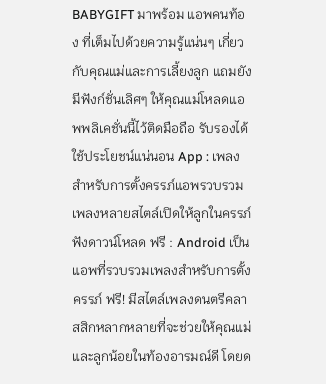BABYGIFT มาพร้อม แอพคนท้อง ที่เต็มไปด้วยความรู้แน่นๆ เกี่ยวกับคุณแม่และการเลี้ยงลูก แถมยังมีฟังก์ชั่นเลิศๆ ให้คุณแม่โหลดแอพพลิเคชั่นนี้ไว้ติดมือถือ รับรองได้ใช้ประโยชน์แน่นอน App : เพลงสำหรับการตั้งครรภ์แอพรวบรวมเพลงหลายสไตล์เปิดให้ลูกในครรภ์ฟังดาวน์โหลด ฟรี : Android เป็นแอพที่รวบรวมเพลงสำหรับการตั้งครรภ์ ฟรี! มีสไตล์เพลงดนตรีคลาสสิกหลากหลายที่จะช่วยให้คุณแม่และลูกน้อยในท้องอารมณ์ดี โดยด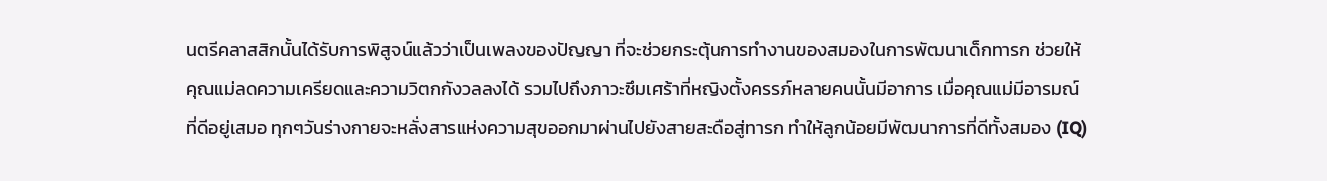นตรีคลาสสิกนั้นได้รับการพิสูจน์แล้วว่าเป็นเพลงของปัญญา ที่จะช่วยกระตุ้นการทำงานของสมองในการพัฒนาเด็กทารก ช่วยให้คุณแม่ลดความเครียดและความวิตกกังวลลงได้ รวมไปถึงภาวะซึมเศร้าที่หญิงตั้งครรภ์หลายคนนั้นมีอาการ เมื่อคุณแม่มีอารมณ์ที่ดีอยู่เสมอ ทุกๆวันร่างกายจะหลั่งสารแห่งความสุขออกมาผ่านไปยังสายสะดือสู่ทารก ทำให้ลูกน้อยมีพัฒนาการที่ดีทั้งสมอง (IQ)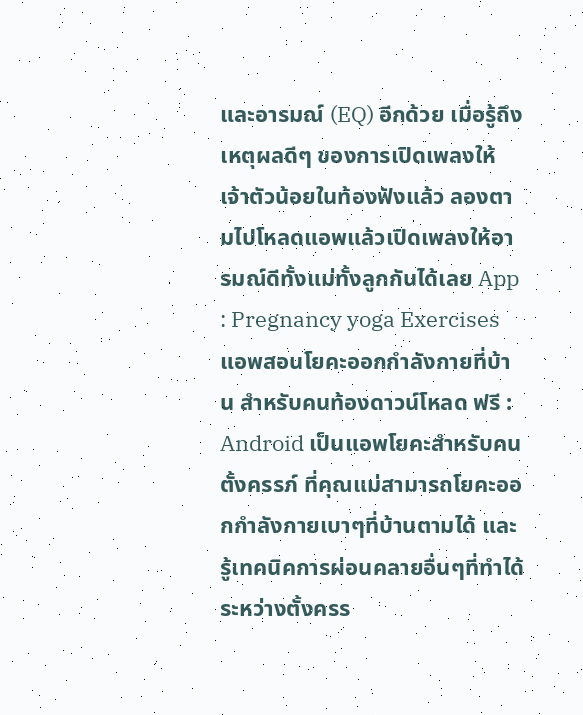และอารมณ์ (EQ) อีกด้วย เมื่อรู้ถึงเหตุผลดีๆ ของการเปิดเพลงให้เจ้าตัวน้อยในท้องฟังแล้ว ลองตามไปโหลดแอพแล้วเปิดเพลงให้อารมณ์ดีทั้งแม่ทั้งลูกกันได้เลย App : Pregnancy yoga Exercisesแอพสอนโยคะออกกำลังกายที่บ้าน สำหรับคนท้องดาวน์โหลด ฟรี : Android เป็นแอพโยคะสำหรับคนตั้งครรภ์ ที่คุณแม่สามารถโยคะออกกำลังกายเบาๆที่บ้านตามได้ และรู้เทคนิคการผ่อนคลายอื่นๆที่ทำได้ระหว่างตั้งครร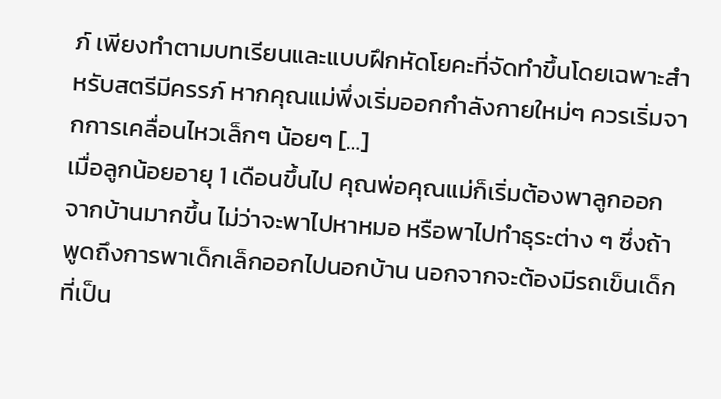ภ์ เพียงทำตามบทเรียนและแบบฝึกหัดโยคะที่จัดทำขึ้นโดยเฉพาะสำหรับสตรีมีครรภ์ หากคุณแม่พึ่งเริ่มออกกำลังกายใหม่ๆ ควรเริ่มจากการเคลื่อนไหวเล็กๆ น้อยๆ […]
เมื่อลูกน้อยอายุ 1 เดือนขึ้นไป คุณพ่อคุณแม่ก็เริ่มต้องพาลูกออกจากบ้านมากขึ้น ไม่ว่าจะพาไปหาหมอ หรือพาไปทำธุระต่าง ๆ ซึ่งถ้าพูดถึงการพาเด็กเล็กออกไปนอกบ้าน นอกจากจะต้องมีรถเข็นเด็กที่เป็น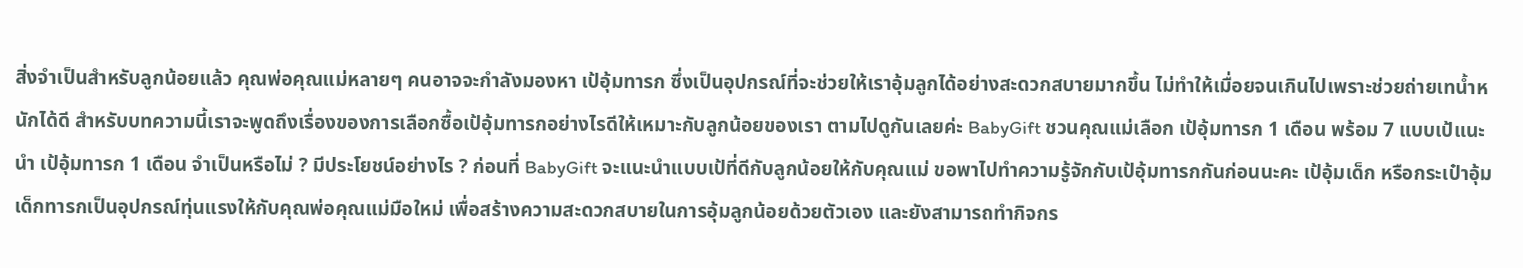สิ่งจำเป็นสำหรับลูกน้อยแล้ว คุณพ่อคุณแม่หลายๆ คนอาจจะกำลังมองหา เป้อุ้มทารก ซึ่งเป็นอุปกรณ์ที่จะช่วยให้เราอุ้มลูกได้อย่างสะดวกสบายมากขึ้น ไม่ทำให้เมื่อยจนเกินไปเพราะช่วยถ่ายเทน้ำหนักได้ดี สำหรับบทความนี้เราจะพูดถึงเรื่องของการเลือกซื้อเป้อุ้มทารกอย่างไรดีให้เหมาะกับลูกน้อยของเรา ตามไปดูกันเลยค่ะ BabyGift ชวนคุณแม่เลือก เป้อุ้มทารก 1 เดือน พร้อม 7 แบบเป้แนะนำ เป้อุ้มทารก 1 เดือน จำเป็นหรือไม่ ? มีประโยชน์อย่างไร ? ก่อนที่ BabyGift จะแนะนำแบบเป้ที่ดีกับลูกน้อยให้กับคุณแม่ ขอพาไปทำความรู้จักกับเป้อุ้มทารกกันก่อนนะคะ เป้อุ้มเด็ก หรือกระเป๋าอุ้มเด็กทารกเป็นอุปกรณ์ทุ่นแรงให้กับคุณพ่อคุณแม่มือใหม่ เพื่อสร้างความสะดวกสบายในการอุ้มลูกน้อยด้วยตัวเอง และยังสามารถทำกิจกร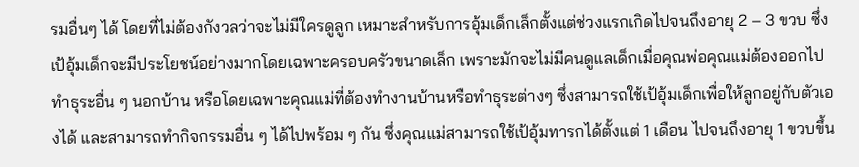รมอื่นๆ ได้ โดยที่ไม่ต้องกังวลว่าจะไม่มีใครดูลูก เหมาะสำหรับการอุ้มเด็กเล็กตั้งแต่ช่วงแรกเกิดไปจนถึงอายุ 2 – 3 ขวบ ซึ่งเป้อุ้มเด็กจะมีประโยชน์อย่างมากโดยเฉพาะครอบครัวขนาดเล็ก เพราะมักจะไม่มีคนดูแลเด็กเมื่อคุณพ่อคุณแม่ต้องออกไปทำธุระอื่น ๆ นอกบ้าน หรือโดยเฉพาะคุณแม่ที่ต้องทำงานบ้านหรือทำธุระต่างๆ ซึ่งสามารถใช้เป้อุ้มเด็กเพื่อให้ลูกอยู่กับตัวเองได้ และสามารถทำกิจกรรมอื่น ๆ ได้ไปพร้อม ๆ กัน ซึ่งคุณแม่สามารถใช้เป้อุ้มทารกได้ตั้งแต่ 1 เดือน ไปจนถึงอายุ 1 ขวบขึ้น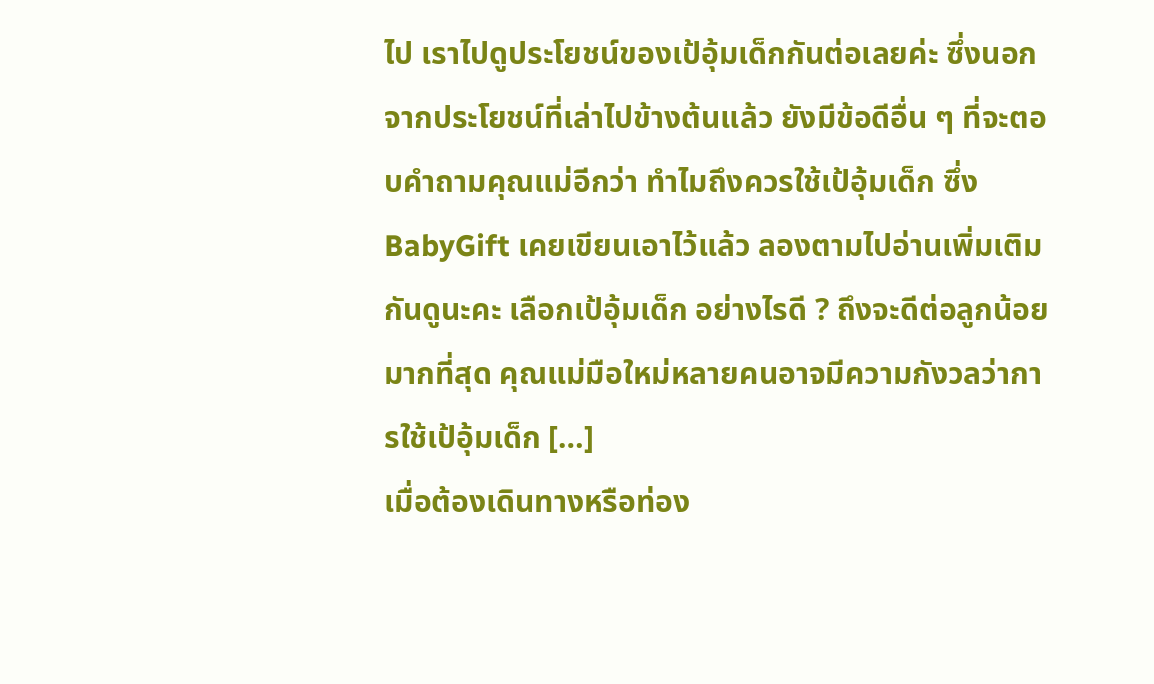ไป เราไปดูประโยชน์ของเป้อุ้มเด็กกันต่อเลยค่ะ ซึ่งนอกจากประโยชน์ที่เล่าไปข้างต้นแล้ว ยังมีข้อดีอื่น ๆ ที่จะตอบคำถามคุณแม่อีกว่า ทำไมถึงควรใช้เป้อุ้มเด็ก ซึ่ง BabyGift เคยเขียนเอาไว้แล้ว ลองตามไปอ่านเพิ่มเติมกันดูนะคะ เลือกเป้อุ้มเด็ก อย่างไรดี ? ถึงจะดีต่อลูกน้อยมากที่สุด คุณแม่มือใหม่หลายคนอาจมีความกังวลว่าการใช้เป้อุ้มเด็ก […]
เมื่อต้องเดินทางหรือท่อง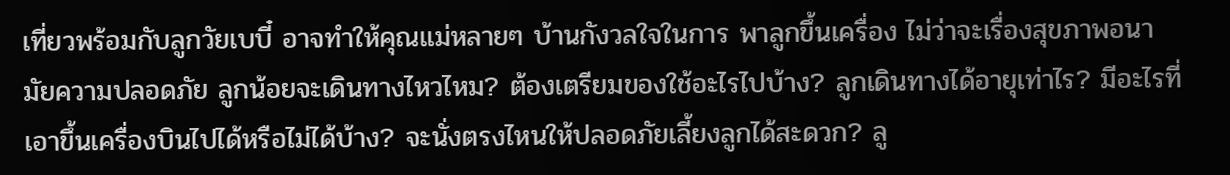เที่ยวพร้อมกับลูกวัยเบบี๋ อาจทำให้คุณแม่หลายๆ บ้านกังวลใจในการ พาลูกขึ้นเครื่อง ไม่ว่าจะเรื่องสุขภาพอนามัยความปลอดภัย ลูกน้อยจะเดินทางไหวไหม? ต้องเตรียมของใช้อะไรไปบ้าง? ลูกเดินทางได้อายุเท่าไร? มีอะไรที่เอาขึ้นเครื่องบินไปได้หรือไม่ได้บ้าง? จะนั่งตรงไหนให้ปลอดภัยเลี้ยงลูกได้สะดวก? ลู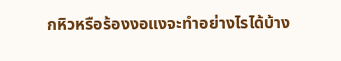กหิวหรือร้องงอแงจะทำอย่างไรได้บ้าง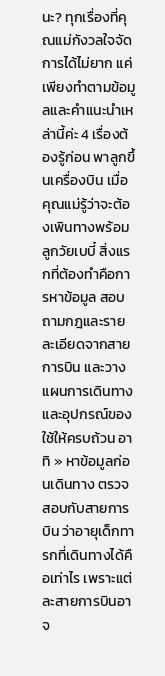นะ? ทุกเรื่องที่คุณแม่กังวลใจจัดการได้ไม่ยาก แค่เพียงทำตามข้อมูลและคำแนะนำเหล่านี้ค่ะ 4 เรื่องต้องรู้ก่อน พาลูกขึ้นเครื่องบิน เมื่อคุณแม่รู้ว่าจะต้องเพินทางพร้อมลูกวัยเบบี๋ สิ่งแรกที่ต้องทำคือการหาข้อมูล สอบถามกฎและรายละเอียดจากสายการบิน และวางแผนการเดินทางและอุปกรณ์ของใช้ให้ครบถ้วน อาทิ » หาข้อมูลก่อนเดินทาง ตรวจสอบกับสายการบิน ว่าอายุเด็กทารกที่เดินทางได้คือเท่าไร เพราะแต่ละสายการบินอาจ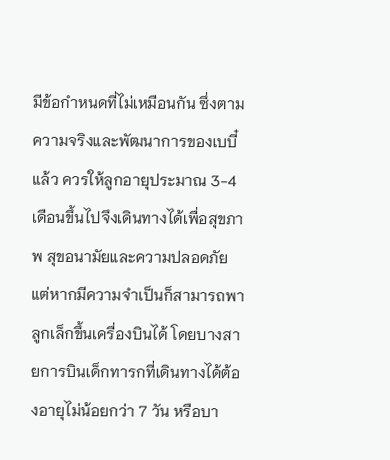มีข้อกำหนดที่ไม่เหมือนกัน ซึ่งตามความจริงและพัฒนาการของเบบี๋แล้ว ควรให้ลูกอายุประมาณ 3-4 เดือนขึ้นไปจึงเดินทางได้เพื่อสุขภาพ สุขอนามัยและความปลอดภัย แต่หากมีความจำเป็นก็สามารถพาลูกเล็กขึ้นเครื่องบินได้ โดยบางสายการบินเด็กทารกที่เดินทางได้ต้องอายุไม่น้อยกว่า 7 วัน หรือบา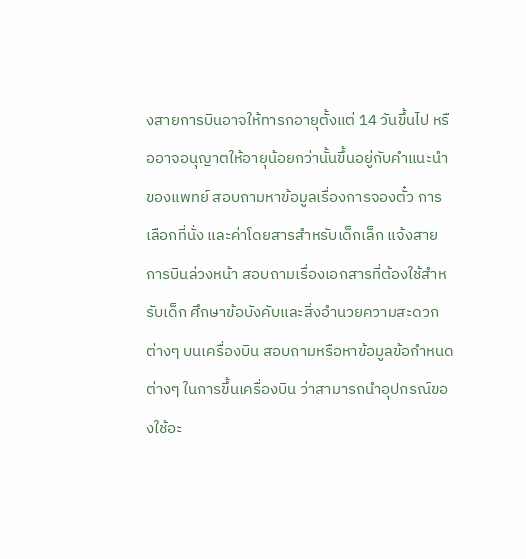งสายการบินอาจให้ทารกอายุตั้งแต่ 14 วันขึ้นไป หรืออาจอนุญาตให้อายุน้อยกว่านั้นขึ้นอยู่กับคำแนะนำของแพทย์ สอบถามหาข้อมูลเรื่องการจองตั๋ว การเลือกที่นั่ง และค่าโดยสารสำหรับเด็กเล็ก แจ้งสายการบินล่วงหน้า สอบถามเรื่องเอกสารที่ต้องใช้สำหรับเด็ก ศึกษาข้อบังคับและสิ่งอำนวยความสะดวกต่างๆ บนเครื่องบิน สอบถามหรือหาข้อมูลข้อกำหนดต่างๆ ในการขึ้นเครื่องบิน ว่าสามารถนำอุปกรณ์ของใช้อะ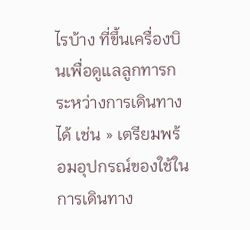ไรบ้าง ที่ขึ้นเครื่องบินเพื่อดูแลลูกทารกระหว่างการเดินทางได้ เช่น » เตรียมพร้อมอุปกรณ์ของใช้ในการเดินทาง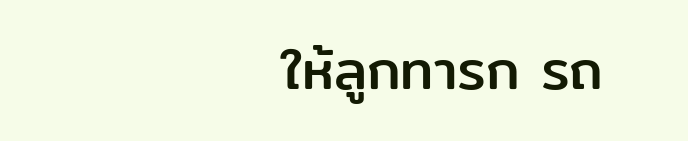ให้ลูกทารก รถ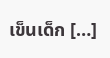เข็นเด็ก […]